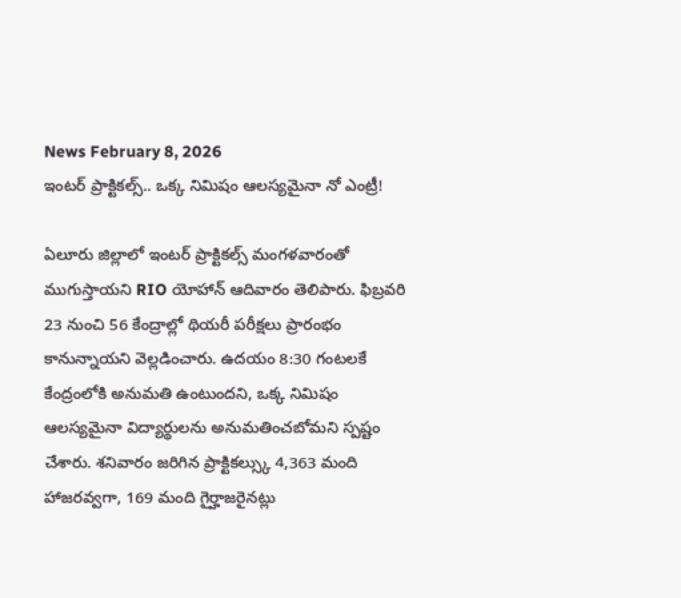News February 8, 2026
ఇంటర్ ప్రాక్టికల్స్.. ఒక్క నిమిషం ఆలస్యమైనా నో ఎంట్రీ!

ఏలూరు జిల్లాలో ఇంటర్ ప్రాక్టికల్స్ మంగళవారంతో ముగుస్తాయని RIO యోహాన్ ఆదివారం తెలిపారు. ఫిబ్రవరి 23 నుంచి 56 కేంద్రాల్లో థియరీ పరీక్షలు ప్రారంభం కానున్నాయని వెల్లడించారు. ఉదయం 8:30 గంటలకే కేంద్రంలోకి అనుమతి ఉంటుందని, ఒక్క నిమిషం ఆలస్యమైనా విద్యార్థులను అనుమతించబోమని స్పష్టం చేశారు. శనివారం జరిగిన ప్రాక్టికల్స్కు 4,363 మంది హాజరవ్వగా, 169 మంది గైర్హాజరైనట్లు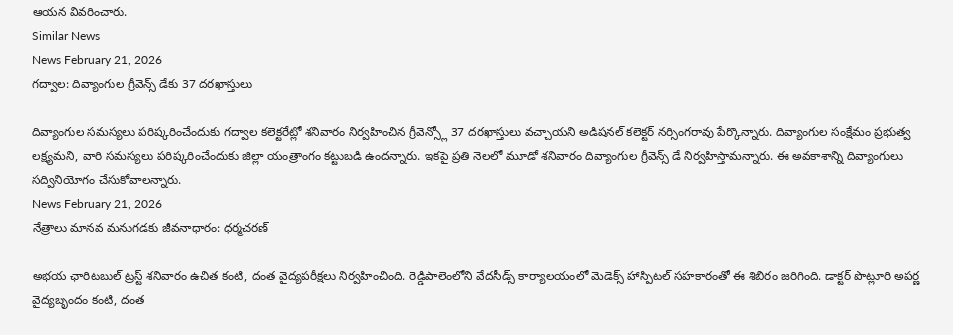ఆయన వివరించారు.
Similar News
News February 21, 2026
గద్వాల: దివ్యాంగుల గ్రీవెన్స్ డేకు 37 దరఖాస్తులు

దివ్యాంగుల సమస్యలు పరిష్కరించేందుకు గద్వాల కలెక్టరేట్లో శనివారం నిర్వహించిన గ్రీవెన్స్లో 37 దరఖాస్తులు వచ్చాయని అడిషనల్ కలెక్టర్ నర్సింగరావు పేర్కొన్నారు. దివ్యాంగుల సంక్షేమం ప్రభుత్వ లక్ష్యమని, వారి సమస్యలు పరిష్కరించేందుకు జిల్లా యంత్రాంగం కట్టుబడి ఉందన్నారు. ఇకపై ప్రతి నెలలో మూడో శనివారం దివ్యాంగుల గ్రీవెన్స్ డే నిర్వహిస్తామన్నారు. ఈ అవకాశాన్ని దివ్యాంగులు సద్వినియోగం చేసుకోవాలన్నారు.
News February 21, 2026
నేత్రాలు మానవ మనుగడకు జీవనాధారం: ధర్మచరణ్

అభయ ఛారిటబుల్ ట్రస్ట్ శనివారం ఉచిత కంటి, దంత వైద్యపరీక్షలు నిర్వహించింది. రెడ్డిపాలెంలోని వేదసీడ్స్ కార్యాలయంలో మెడెక్స్ హాస్పిటల్ సహకారంతో ఈ శిబిరం జరిగింది. డాక్టర్ పొట్లూరి అపర్ణ వైద్యబృందం కంటి, దంత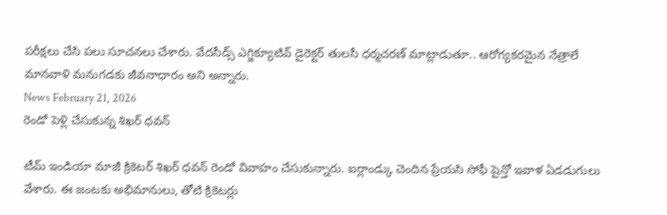పరీక్షలు చేసి పలు సూచనలు చేశారు. వేదసీడ్స్ ఎగ్జిక్యూటివ్ డైరెక్టర్ తులసీ ధర్మచరణ్ మాట్లాడుతూ.. ఆరోగ్యకరమైన నేత్రాలే మానవాళి మనుగడకు జీవనాధారం అని అన్నారు.
News February 21, 2026
రెండో పెళ్లి చేసుకున్న శిఖర్ ధవన్

టీమ్ ఇండియా మాజీ క్రికెటర్ శిఖర్ ధవన్ రెండో వివాహం చేసుకున్నారు. ఐర్లాండ్కు చెందిన ప్రేయసి సోఫీ షైన్తో ఇవాళ ఏడడుగులు వేశారు. ఈ జంటకు అభిమానులు, తోటి క్రికెటర్లు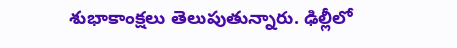శుభాకాంక్షలు తెలుపుతున్నారు. ఢిల్లీలో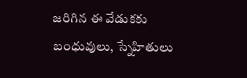జరిగిన ఈ వేడుకకు బంధువులు, స్నేహితులు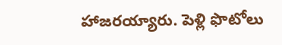హాజరయ్యారు. పెళ్లి ఫొటోలు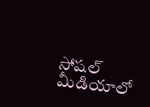సోషల్ మీడియాలో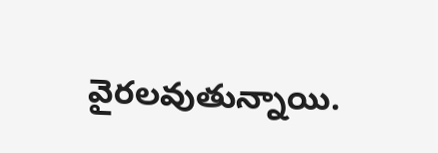వైరలవుతున్నాయి.